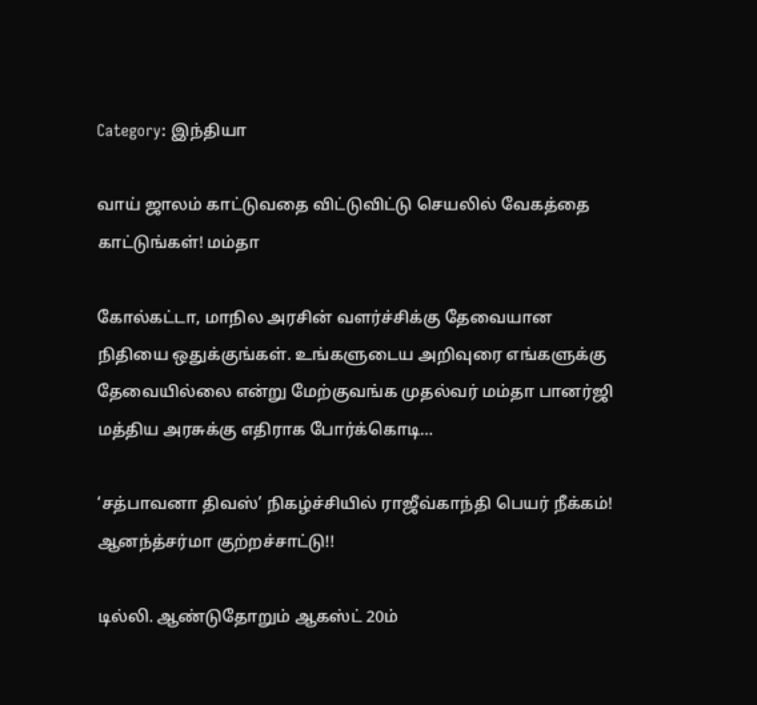Category: இந்தியா

வாய் ஜாலம் காட்டுவதை விட்டுவிட்டு செயலில் வேகத்தை காட்டுங்கள்! மம்தா

கோல்கட்டா, மாநில அரசின் வளர்ச்சிக்கு தேவையான நிதியை ஒதுக்குங்கள். உங்களுடைய அறிவுரை எங்களுக்கு தேவையில்லை என்று மேற்குவங்க முதல்வர் மம்தா பானர்ஜி மத்திய அரசுக்கு எதிராக போர்க்கொடி…

‘சத்பாவனா திவஸ்’ நிகழ்ச்சியில் ராஜீவ்காந்தி பெயர் நீக்கம்! ஆனந்த்சர்மா குற்றச்சாட்டு!!

டில்லி. ஆண்டுதோறும் ஆகஸ்ட் 20ம்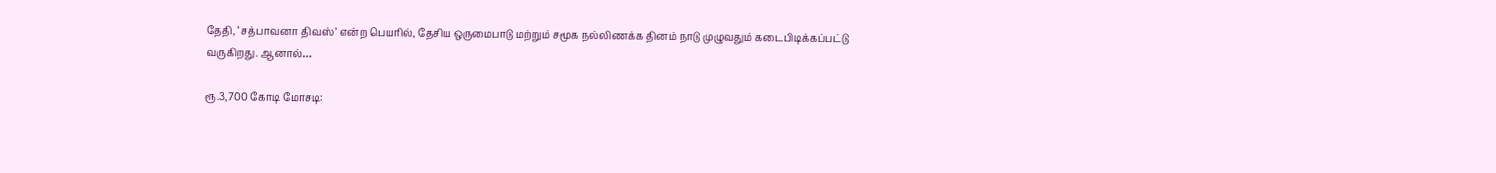தேதி, ‘சத்பாவனா திவஸ்’ என்ற பெயரில், தேசிய ஒருமைபாடு மற்றும் சமூக நல்லிணக்க தினம் நாடு முழுவதும் கடைபிடிக்கப்பட்டு வருகிறது. ஆனால்…

ரூ.3,700 கோடி மோசடி: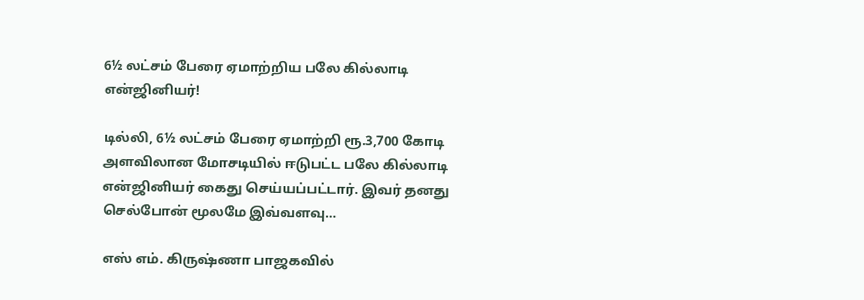6½ லட்சம் பேரை ஏமாற்றிய பலே கில்லாடி என்ஜினியர்!

டில்லி, 6½ லட்சம் பேரை ஏமாற்றி ரூ.3,700 கோடி அளவிலான மோசடியில் ஈடுபட்ட பலே கில்லாடி என்ஜினியர் கைது செய்யப்பட்டார். இவர் தனது செல்போன் மூலமே இவ்வளவு…

எஸ் எம். கிருஷ்ணா பாஜகவில்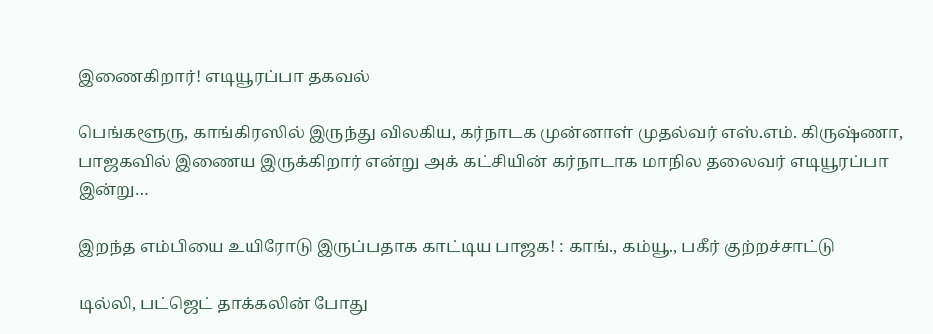இணைகிறார்! எடியூரப்பா தகவல்

பெங்களூரு, காங்கிரஸில் இருந்து விலகிய, கர்நாடக முன்னாள் முதல்வர் எஸ்.எம். கிருஷ்ணா, பாஜகவில் இணைய இருக்கிறார் என்று அக் கட்சியின் கர்நாடாக மாநில தலைவர் எடியூரப்பா இன்று…

இறந்த எம்பியை உயிரோடு இருப்பதாக காட்டிய பாஜக! : காங்., கம்யூ., பகீர் குற்றச்சாட்டு

டில்லி, பட்ஜெட் தாக்கலின் போது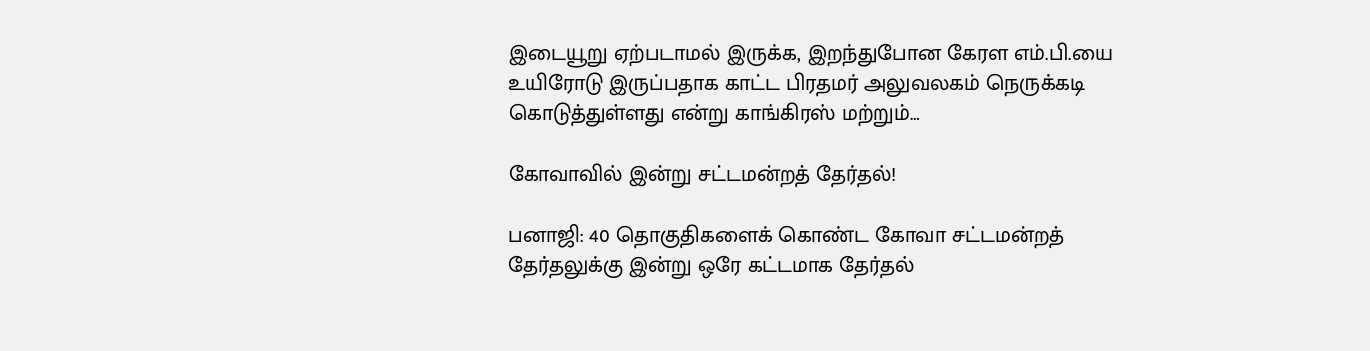இடையூறு ஏற்படாமல் இருக்க, இறந்துபோன கேரள எம்.பி.யை உயிரோடு இருப்பதாக காட்ட பிரதமர் அலுவலகம் நெருக்கடி கொடுத்துள்ளது என்று காங்கிரஸ் மற்றும்…

கோவாவில் இன்று சட்டமன்றத் தேர்தல்!

பனாஜி: 40 தொகுதிகளைக் கொண்ட கோவா சட்டமன்றத் தேர்தலுக்கு இன்று ஒரே கட்டமாக தேர்தல்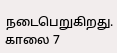நடைபெறுகிறது. காலை 7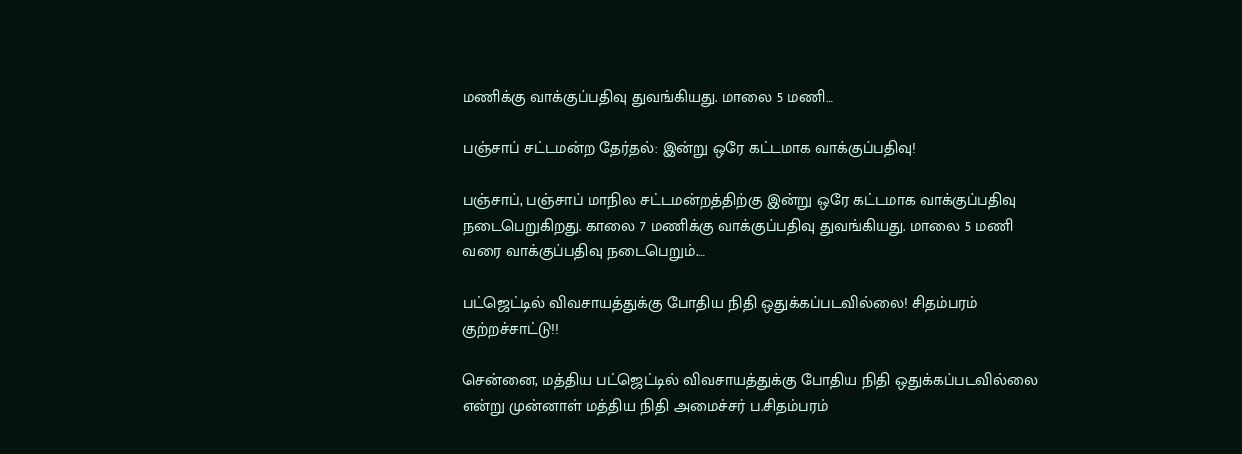மணிக்கு வாக்குப்பதிவு துவங்கியது. மாலை 5 மணி…

பஞ்சாப் சட்டமன்ற தேர்தல்: இன்று ஒரே கட்டமாக வாக்குப்பதிவு!

பஞ்சாப், பஞ்சாப் மாநில சட்டமன்றத்திற்கு இன்று ஒரே கட்டமாக வாக்குப்பதிவு நடைபெறுகிறது. காலை 7 மணிக்கு வாக்குப்பதிவு துவங்கியது. மாலை 5 மணி வரை வாக்குப்பதிவு நடைபெறும்.…

பட்ஜெட்டில் விவசாயத்துக்கு போதிய நிதி ஒதுக்கப்படவில்லை! சிதம்பரம் குற்றச்சாட்டு!!

சென்னை, மத்திய பட்ஜெட்டில் விவசாயத்துக்கு போதிய நிதி ஒதுக்கப்படவில்லை என்று முன்னாள் மத்திய நிதி அமைச்சர் ப.சிதம்பரம்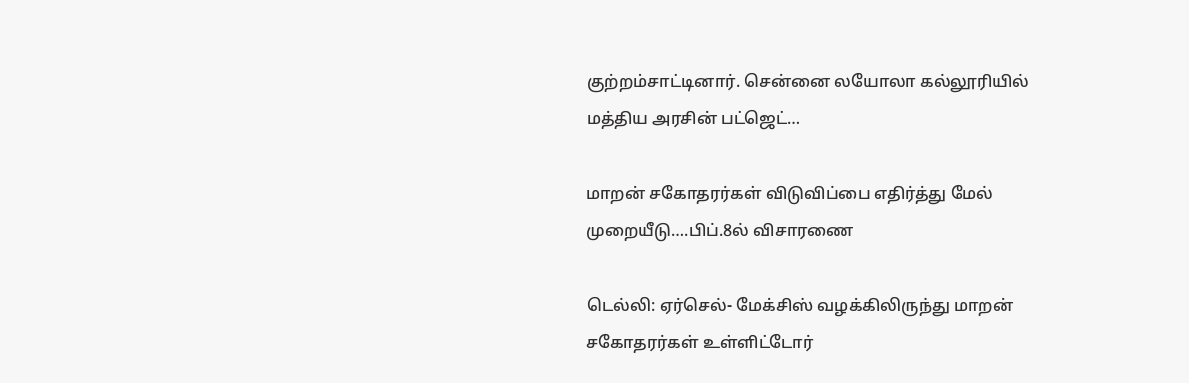குற்றம்சாட்டினார். சென்னை லயோலா கல்லூரியில் மத்திய அரசின் பட்ஜெட்…

மாறன் சகோதரர்கள் விடுவிப்பை எதிர்த்து மேல் முறையீடு….பிப்.8ல் விசாரணை

டெல்லி: ஏர்செல்- மேக்சிஸ் வழக்கிலிருந்து மாறன் சகோதரர்கள் உள்ளிட்டோர்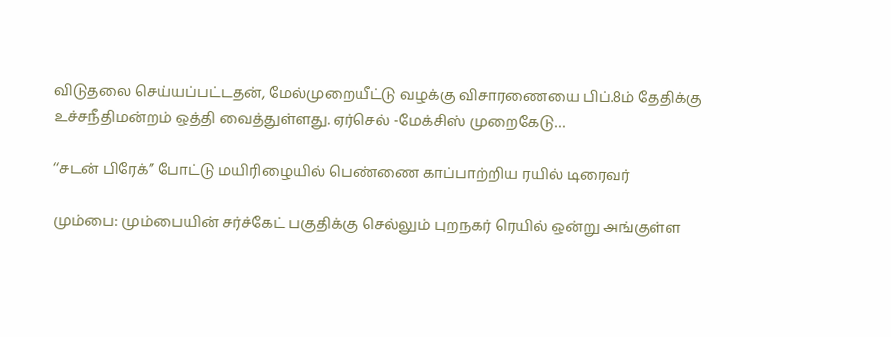விடுதலை செய்யப்பட்டதன், மேல்முறையீட்டு வழக்கு விசாரணையை பிப்.8ம் தேதிக்கு உச்சநீதிமன்றம் ஒத்தி வைத்துள்ளது. ஏர்செல் -மேக்சிஸ் முறைகேடு…

‘‘சடன் பிரேக்’’ போட்டு மயிரிழையில் பெண்ணை காப்பாற்றிய ரயில் டிரைவர்

மும்பை: மும்பையின் சர்ச்கேட் பகுதிக்கு செல்லும் புறநகர் ரெயில் ஒன்று அங்குள்ள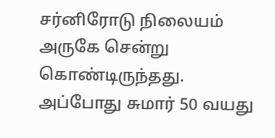சர்னிரோடு நிலையம் அருகே சென்று கொண்டிருந்தது. அப்போது சுமார் 50 வயது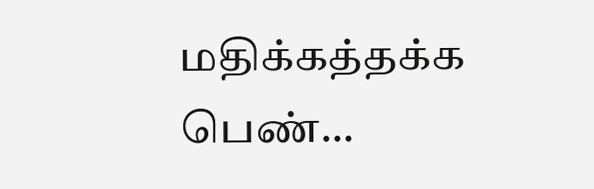மதிக்கத்தக்க பெண்…